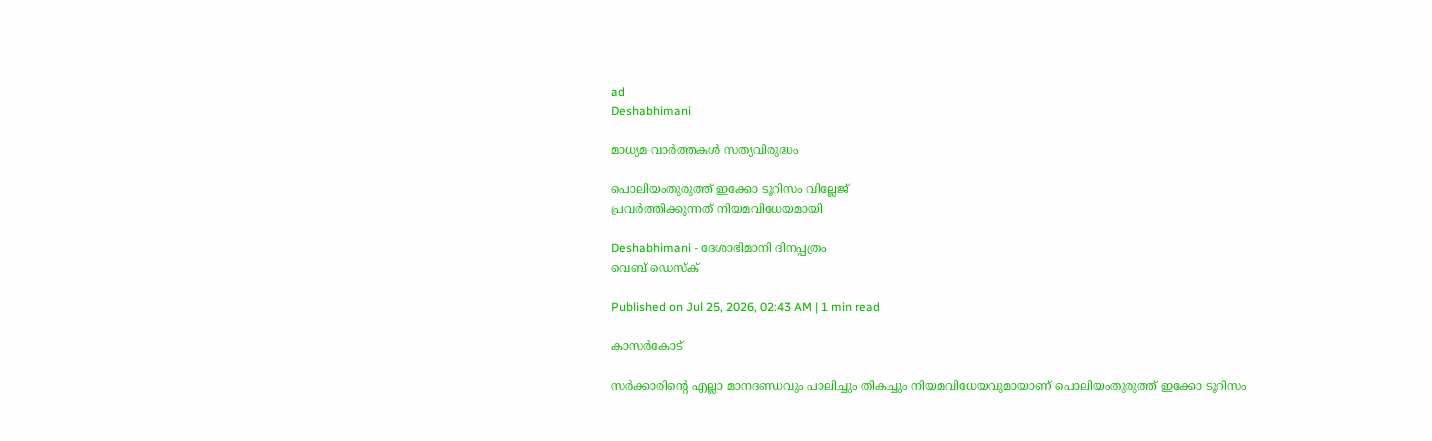ad
Deshabhimani

മാധ്യമ വാർത്തകൾ സത്യവിരുദ്ധം

പൊലിയംതുരുത്ത് ഇക്കോ ടൂറിസം വില്ലേജ്‌
പ്രവർത്തിക്കുന്നത്‌ നിയമവിധേയമായി

Deshabhimani - ദേശാഭിമാനി ദിനപ്പത്രം
വെബ് ഡെസ്ക്

Published on Jul 25, 2026, 02:43 AM | 1 min read

കാസർകോട്‌

സർക്കാരിന്റെ എല്ലാ മാനദണ്ഡവും പാലിച്ചും തികച്ചും നിയമവിധേയവുമായാണ്‌ പൊലിയംതുരുത്ത് ഇക്കോ ടൂറിസം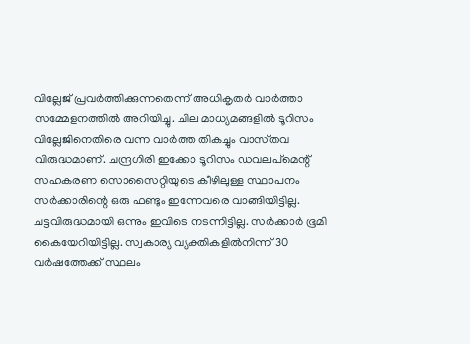വില്ലേജ്‌ പ്രവർത്തിക്കുന്നതെന്ന്‌ അധികൃതർ വാർത്താ സമ്മേളനത്തിൽ അറിയിച്ചു. ചില മാധ്യമങ്ങളിൽ ടൂറിസം വില്ലേജിനെതിരെ വന്ന വാർത്ത തികച്ചും വാസ്‌തവ വിരുദ്ധമാണ്‌. ചന്ദ്രഗിരി ഇക്കോ ടൂറിസം ഡവലപ്മെന്റ് സഹകരണ സൊസൈറ്റിയുടെ കീഴിലുള്ള സ്ഥാപനം സർക്കാരിന്റെ ഒരു ഫണ്ടും ഇന്നേവരെ വാങ്ങിയിട്ടില്ല. ചട്ടവിരുദ്ധമായി ഒന്നും ഇവിടെ നടന്നിട്ടില്ല. സർക്കാർ ഭൂമി കൈയേറിയിട്ടില്ല. സ്വകാര്യ വ്യക്തികളിൽനിന്ന്‌ 30 വർഷത്തേക്ക്‌ സ്ഥലം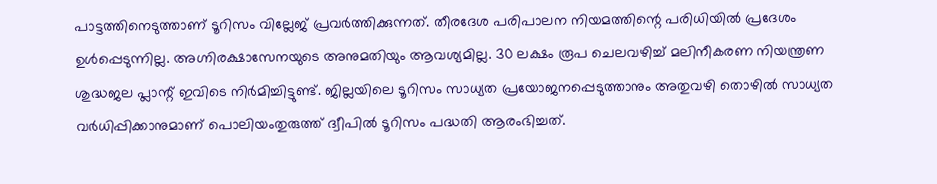പാട്ടത്തിനെടുത്താണ് ടൂറിസം വില്ലേജ്‌ പ്രവർത്തിക്കുന്നത്‌. തീരദേശ പരിപാലന നിയമത്തിന്റെ പരിധിയിൽ പ്രദേശം ഉൾപ്പെടുന്നില്ല. അഗ്നിരക്ഷാസേനയുടെ അനുമതിയും ആവശ്യമില്ല. 30 ലക്ഷം രൂപ ചെലവഴിച്ച്‌ മലിനീകരണ നിയന്ത്രണ ശുദ്ധജല പ്ലാന്റ്‌ ഇവിടെ നിർമിച്ചിട്ടുണ്ട്‌. ജില്ലയിലെ ടൂറിസം സാധ്യത പ്രയോജനപ്പെടുത്താനും അതുവഴി തൊഴിൽ സാധ്യത വർധിപ്പിക്കാനുമാണ്‌ പൊലിയംതുരുത്ത്‌ ദ്വീപിൽ ടൂറിസം പദ്ധതി ആരംഭിച്ചത്‌.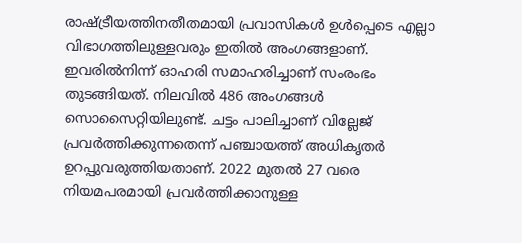രാഷ്‌ട്രീയത്തിനതീതമായി പ്രവാസികൾ ഉൾപ്പെടെ എല്ലാ വിഭാഗത്തിലുള്ളവരും ഇതിൽ അംഗങ്ങളാണ്‌. ഇവരിൽനിന്ന്‌ ഓഹരി സമാഹരിച്ചാണ്‌ സംരംഭം തുടങ്ങിയത്‌. നിലവിൽ 486 അംഗങ്ങൾ സൊസൈറ്റിയിലുണ്ട്‌. ചട്ടം പാലിച്ചാണ്‌ വില്ലേജ്‌ പ്രവർത്തിക്കുന്നതെന്ന്‌ പഞ്ചായത്ത്‌ അധികൃതർ ഉറപ്പുവരുത്തിയതാണ്‌. 2022 മുതൽ 27 വരെ നിയമപരമായി പ്രവർത്തിക്കാനുള്ള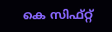കെ സിഫ്‌റ്റ്‌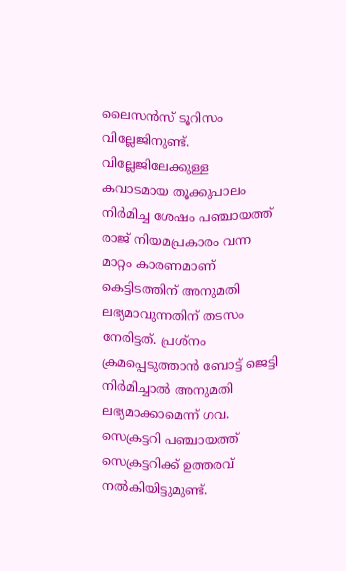ലൈസൻസ്‌ ടൂറിസം വില്ലേജിനുണ്ട്‌. വില്ലേജിലേക്കുള്ള കവാടമായ തൂക്കുപാലം നിർമിച്ച ശേഷം പഞ്ചായത്ത് രാജ് നിയമപ്രകാരം വന്ന മാറ്റം കാരണമാണ് കെട്ടിടത്തിന് അനുമതി ലഭ്യമാവുന്നതിന് തടസം നേരിട്ടത്. പ്രശ്നം ക്രമപ്പെടുത്താൻ ബോട്ട് ജെട്ടി നിർമിച്ചാൽ അനുമതി ലഭ്യമാക്കാമെന്ന് ഗവ. സെക്രട്ടറി പഞ്ചായത്ത് സെക്രട്ടറിക്ക് ഉത്തരവ് നൽകിയിട്ടുമുണ്ട്.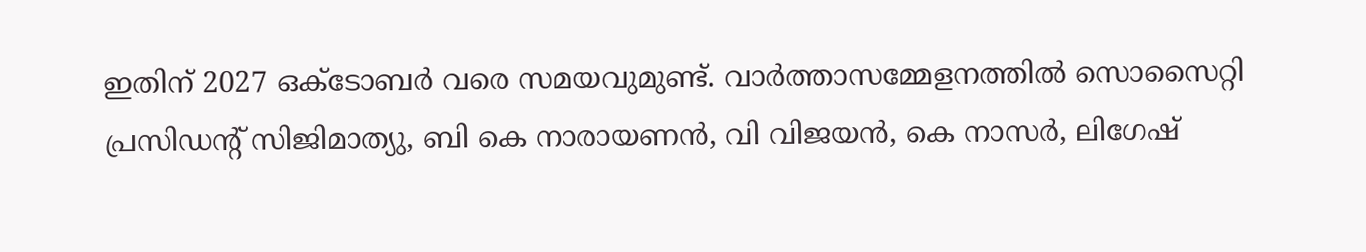ഇതിന്‌ 2027 ഒക്‌ടോബർ വരെ സമയവുമുണ്ട്‌. വാർത്താസമ്മേളനത്തിൽ സൊസൈറ്റി പ്രസിഡന്റ്‌ സിജിമാത്യു, ബി കെ നാരായണൻ, വി വിജയൻ, കെ നാസർ, ലിഗേഷ്‌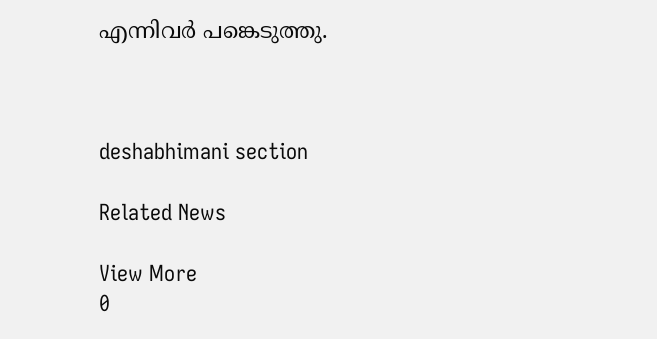എന്നിവർ പങ്കെടുത്തു.



deshabhimani section

Related News

View More
0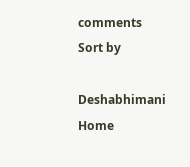comments
Sort by

Deshabhimani
Home